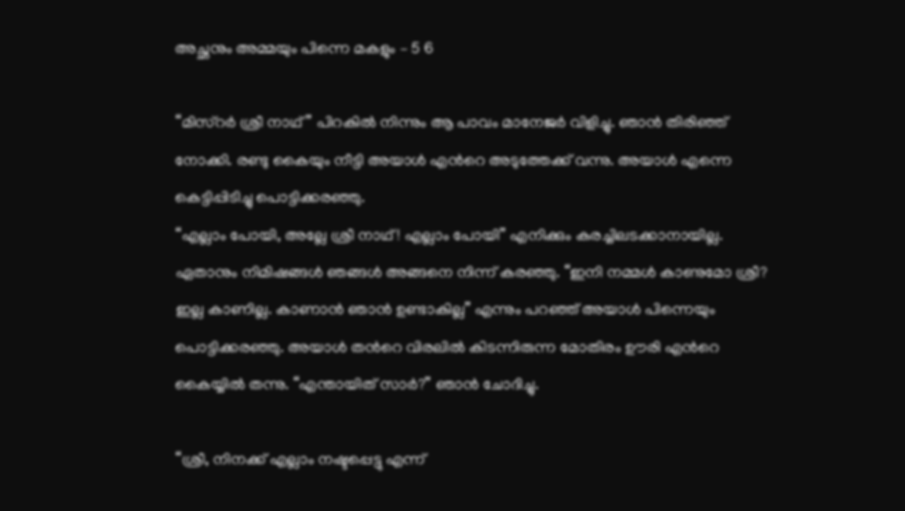അച്ഛനും അമ്മയും പിന്നെ മകളും – 5 6

“മിസ്റര്‍ ശ്രീ നാഥ്” പിറകില്‍ നിന്നും ആ പാവം മാനേജര്‍ വിളിച്ചു. ഞാന്‍ തിരിഞ്ഞ് നോക്കി. രണ്ടു കൈയും നീട്ടി അയാള്‍ എന്‍റെ അടുത്തേക്ക് വന്നു. അയാള്‍ എന്നെ കെട്ടിപ്പിടിച്ചു പൊട്ടിക്കരഞ്ഞു.
“എല്ലാം പോയി, അല്ലേ ശ്രീ നാഥ്! എല്ലാം പോയി” എനിക്കും കരച്ചിലടക്കാനായില്ല. ഏതാനും നിമിഷങ്ങള്‍ ഞങ്ങള്‍ അങ്ങനെ നിന്ന് കരഞ്ഞു. “ഇനി നമ്മള്‍ കാണുമോ ശ്രീ? ഇല്ല കാണില്ല. കാണാന്‍ ഞാന്‍ ഉണ്ടാകില്ല” എന്നും പറഞ്ഞ് അയാള്‍ പിന്നെയും പൊട്ടിക്കരഞ്ഞു. അയാള്‍ തന്‍റെ വിരലില്‍ കിടന്നിരുന്ന മോതിരം ഊരി എന്‍റെ കൈയ്യില്‍ തന്നു. “എന്തായിത് സാര്‍?” ഞാന്‍ ചോദിച്ചു.

“ശ്രീ, നിനക്ക് എല്ലാം നഷ്ടപ്പെട്ടു എന്ന്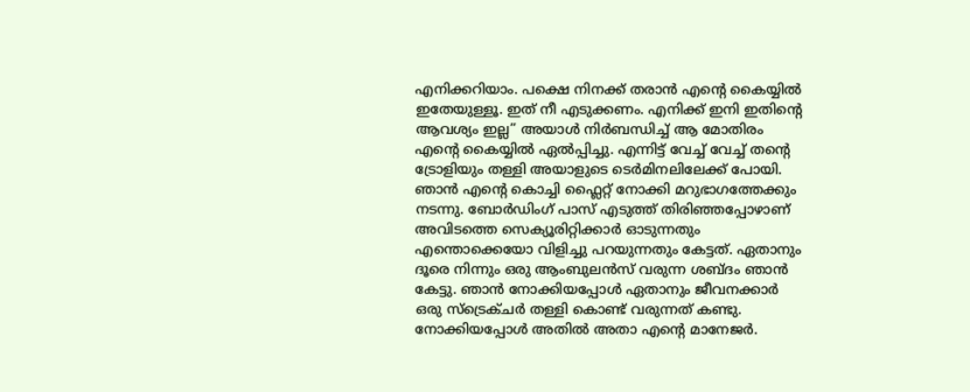എനിക്കറിയാം. പക്ഷെ നിനക്ക് തരാന്‍ എന്‍റെ കൈയ്യില്‍ ഇതേയുള്ളൂ. ഇത് നീ എടുക്കണം. എനിക്ക് ഇനി ഇതിന്‍റെ ആവശ്യം ഇല്ല” അയാള്‍ നിര്‍ബന്ധിച്ച് ആ മോതിരം എന്‍റെ കൈയ്യില്‍ ഏല്‍പ്പിച്ചു. എന്നിട്ട് വേച്ച് വേച്ച് തന്‍റെ ട്രോളിയും തള്ളി അയാളുടെ ടെര്‍മിനലിലേക്ക് പോയി. ഞാന്‍ എന്‍റെ കൊച്ചി ഫ്ലൈറ്റ് നോക്കി മറുഭാഗത്തേക്കും നടന്നു. ബോര്‍ഡിംഗ് പാസ്‌ എടുത്ത് തിരിഞ്ഞപ്പോഴാണ് അവിടത്തെ സെക്യൂരിറ്റിക്കാര്‍ ഓടുന്നതും എന്തൊക്കെയോ വിളിച്ചു പറയുന്നതും കേട്ടത്. ഏതാനും ദൂരെ നിന്നും ഒരു ആംബുലന്‍സ് വരുന്ന ശബ്ദം ഞാന്‍ കേട്ടു. ഞാന്‍ നോക്കിയപ്പോള്‍ ഏതാനും ജീവനക്കാര്‍ ഒരു സ്ട്രെക്ചര്‍ തള്ളി കൊണ്ട് വരുന്നത് കണ്ടു. നോക്കിയപ്പോള്‍ അതില്‍ അതാ എന്‍റെ മാനേജര്‍.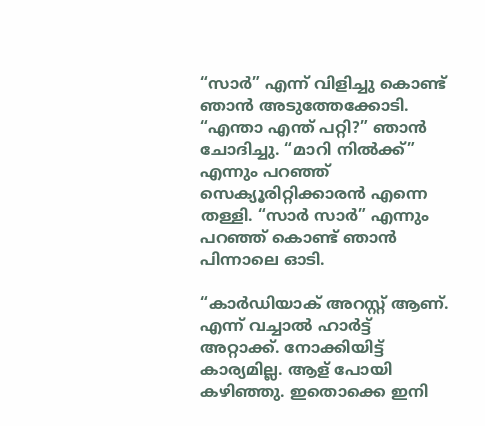“സാര്‍” എന്ന്‍ വിളിച്ചു കൊണ്ട് ഞാന്‍ അടുത്തേക്കോടി. “എന്താ എന്ത് പറ്റി?” ഞാന്‍ ചോദിച്ചു. “മാറി നില്‍ക്ക്” എന്നും പറഞ്ഞ് സെക്യൂരിറ്റിക്കാരന്‍ എന്നെ തള്ളി. “സാര്‍ സാര്‍” എന്നും പറഞ്ഞ് കൊണ്ട് ഞാന്‍ പിന്നാലെ ഓടി.

“കാര്‍ഡിയാക് അറസ്റ്റ് ആണ്. എന്ന് വച്ചാല്‍ ഹാര്‍ട്ട്‌ അറ്റാക്ക്‌. നോക്കിയിട്ട് കാര്യമില്ല. ആള് പോയി കഴിഞ്ഞു. ഇതൊക്കെ ഇനി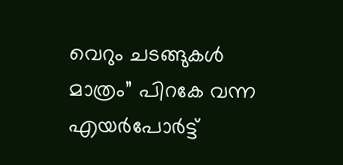വെറും ചടങ്ങുകള്‍ മാത്രം” പിറകേ വന്ന എയര്‍പോര്‍ട്ട്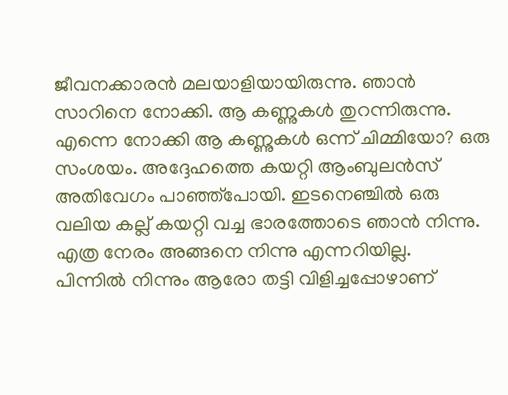ജീവനക്കാരന്‍ മലയാളിയായിരുന്നു. ഞാന്‍ സാറിനെ നോക്കി. ആ കണ്ണുകള്‍ തുറന്നിരുന്നു. എന്നെ നോക്കി ആ കണ്ണുകള്‍ ഒന്ന് ചിമ്മിയോ? ഒരു സംശയം. അദ്ദേഹത്തെ കയറ്റി ആംബുലന്‍സ് അതിവേഗം പാഞ്ഞ്പോയി. ഇടനെഞ്ചില്‍ ഒരു വലിയ കല്ല്‌ കയറ്റി വച്ച ഭാരത്തോടെ ഞാന്‍ നിന്നു. എത്ര നേരം അങ്ങനെ നിന്നു എന്നറിയില്ല.
പിന്നില്‍ നിന്നും ആരോ തട്ടി വിളിച്ചപ്പോഴാണ്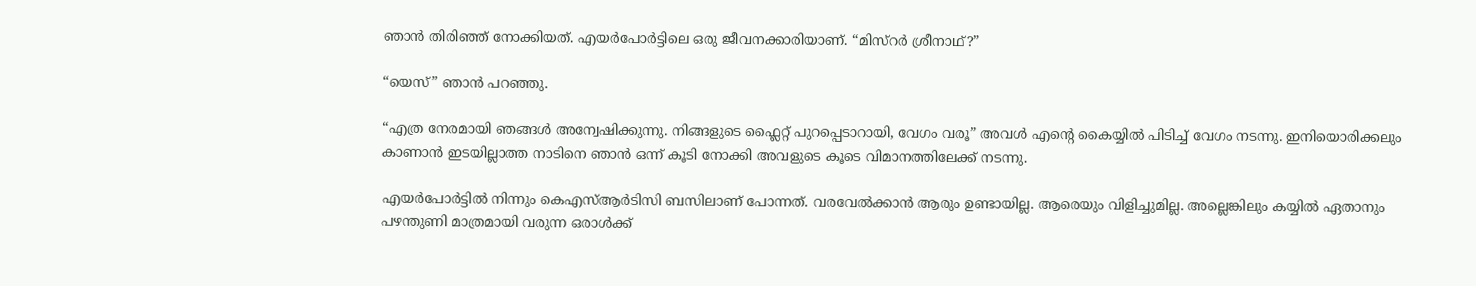ഞാന്‍ തിരിഞ്ഞ് നോക്കിയത്. എയര്‍പോര്‍ട്ടിലെ ഒരു ജീവനക്കാരിയാണ്. “മിസ്റര്‍ ശ്രീനാഥ്?”

“യെസ്” ഞാന്‍ പറഞ്ഞു.

“എത്ര നേരമായി ഞങ്ങള്‍ അന്വേഷിക്കുന്നു. നിങ്ങളുടെ ഫ്ലൈറ്റ് പുറപ്പെടാറായി, വേഗം വരൂ” അവള്‍ എന്‍റെ കൈയ്യില്‍ പിടിച്ച് വേഗം നടന്നു. ഇനിയൊരിക്കലും കാണാന്‍ ഇടയില്ലാത്ത നാടിനെ ഞാന്‍ ഒന്ന് കൂടി നോക്കി അവളുടെ കൂടെ വിമാനത്തിലേക്ക് നടന്നു.

എയര്‍പോര്‍ട്ടില്‍ നിന്നും കെഎസ്ആര്‍ടിസി ബസിലാണ് പോന്നത്. വരവേല്‍ക്കാന്‍ ആരും ഉണ്ടായില്ല. ആരെയും വിളിച്ചുമില്ല. അല്ലെങ്കിലും കയ്യില്‍ ഏതാനും പഴന്തുണി മാത്രമായി വരുന്ന ഒരാള്‍ക്ക്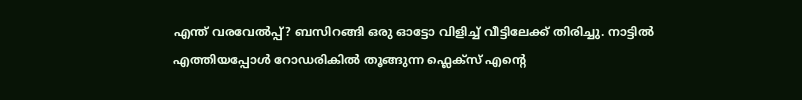എന്ത് വരവേല്‍പ്പ്? ബസിറങ്ങി ഒരു ഓട്ടോ വിളിച്ച് വീട്ടിലേക്ക് തിരിച്ചു. നാട്ടില്‍ എത്തിയപ്പോള്‍ റോഡരികില്‍ തൂങ്ങുന്ന ഫ്ലെക്സ് എന്‍റെ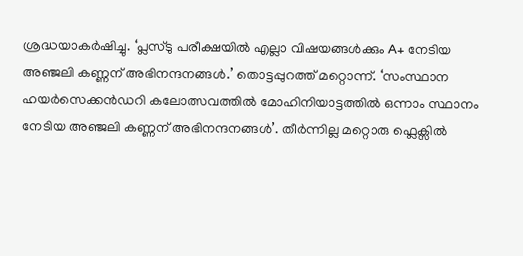ശ്രദ്ധയാകര്‍ഷിച്ചു. ‘പ്ലസ്‌ടു പരീക്ഷയില്‍ എല്ലാ വിഷയങ്ങള്‍ക്കും A+ നേടിയ അഞ്ജലി കണ്ണന് അഭിനന്ദനങ്ങള്‍.’ തൊട്ടപ്പുറത്ത് മറ്റൊന്ന്. ‘സംസ്ഥാന ഹയര്‍സെക്കന്‍ഡറി കലോത്സവത്തില്‍ മോഹിനിയാട്ടത്തില്‍ ഒന്നാം സ്ഥാനം നേടിയ അഞ്ജലി കണ്ണന് അഭിനന്ദനങ്ങള്‍’. തീര്‍ന്നില്ല മറ്റൊരു ഫ്ലെക്സില്‍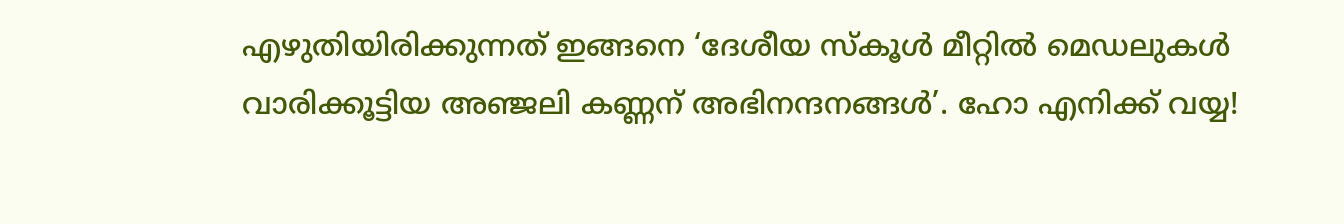എഴുതിയിരിക്കുന്നത് ഇങ്ങനെ ‘ദേശീയ സ്കൂള്‍ മീറ്റില്‍ മെഡലുകള്‍ വാരിക്കൂട്ടിയ അഞ്ജലി കണ്ണന് അഭിനന്ദനങ്ങള്‍’. ഹോ എനിക്ക് വയ്യ!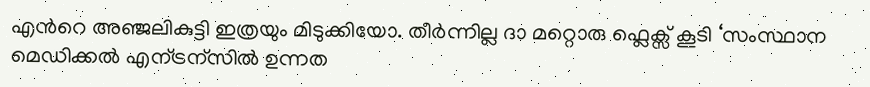എന്‍റെ അഞ്ജലികുട്ടി ഇത്രയും മിടുക്കിയോ. തീര്‍ന്നില്ല ദാ മറ്റൊരു ഫ്ലെക്സ് കൂടി ‘സംസ്ഥാന മെഡിക്കല്‍ എന്ട്രന്സില്‍ ഉന്നത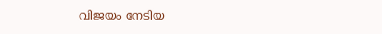വിജയം നേടിയ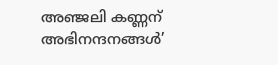അഞ്ജലി കണ്ണന് അഭിനന്ദനങ്ങള്‍’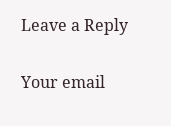Leave a Reply

Your email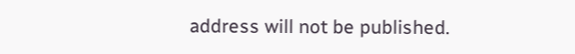address will not be published.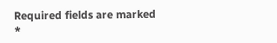Required fields are marked *